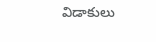విడాకులు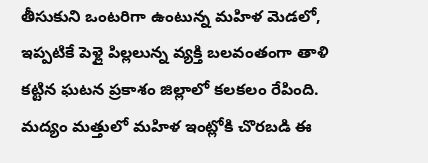తీసుకుని ఒంటరిగా ఉంటున్న మహిళ మెడలో, ఇప్పటికే పెళ్లై పిల్లలున్న వ్యక్తి బలవంతంగా తాళి కట్టిన ఘటన ప్రకాశం జిల్లాలో కలకలం రేపింది. మద్యం మత్తులో మహిళ ఇంట్లోకి చొరబడి ఈ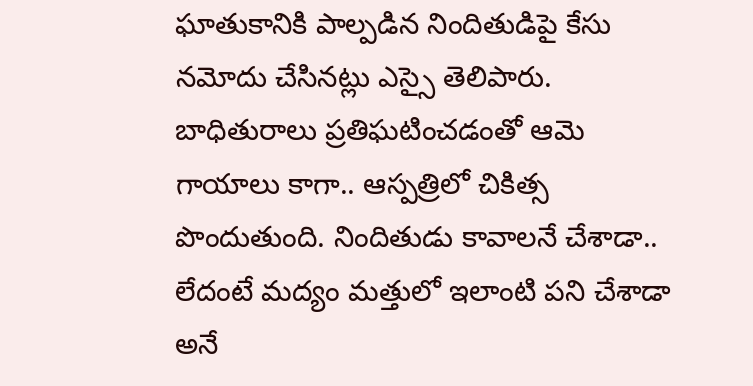ఘాతుకానికి పాల్పడిన నిందితుడిపై కేసు నమోదు చేసినట్లు ఎస్సై తెలిపారు. బాధితురాలు ప్రతిఘటించడంతో ఆమె గాయాలు కాగా.. ఆస్పత్రిలో చికిత్స పొందుతుంది. నిందితుడు కావాలనే చేశాడా.. లేదంటే మద్యం మత్తులో ఇలాంటి పని చేశాడా అనే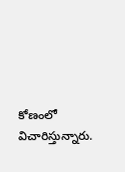కోణంలో విచారిస్తున్నారు.